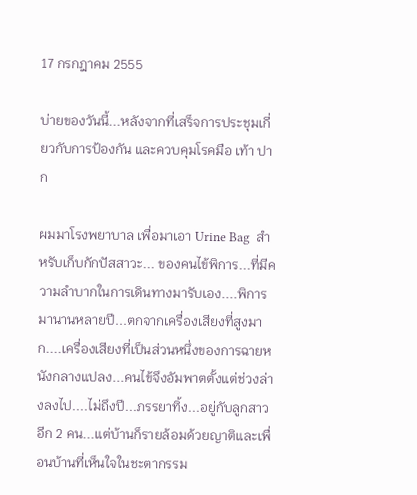17 กรกฎาคม 2555

บ่ายของวันนี้...หลังจากที่เสร็จการประชุมเกี่ยวกับการป้องกัน และควบคุมโรคมือ เท้า ปาก

ผมมาโรงพยาบาล เพื่อมาเอา Urine Bag  สำหรับเก็บกักปัสสาวะ... ของคนไข้พิการ...ที่มีความลำบากในการเดินทางมารับเอง....พิการมานานหลายปี...ตกจากเครื่องเสียงที่สูงมาก....เครื่องเสียงที่เป็นส่วนหนึ่งของการฉายหนังกลางแปลง...คนไข้จึงอัมพาตตั้งแต่ช่วงล่างลงไป....ไม่ถึงปี...ภรรยาทิ้ง...อยู่กับลูกสาวอีก 2 คน...แต่บ้านก็รายล้อมด้วยญาติและเพื่อนบ้านที่เห็นใจในชะตากรรม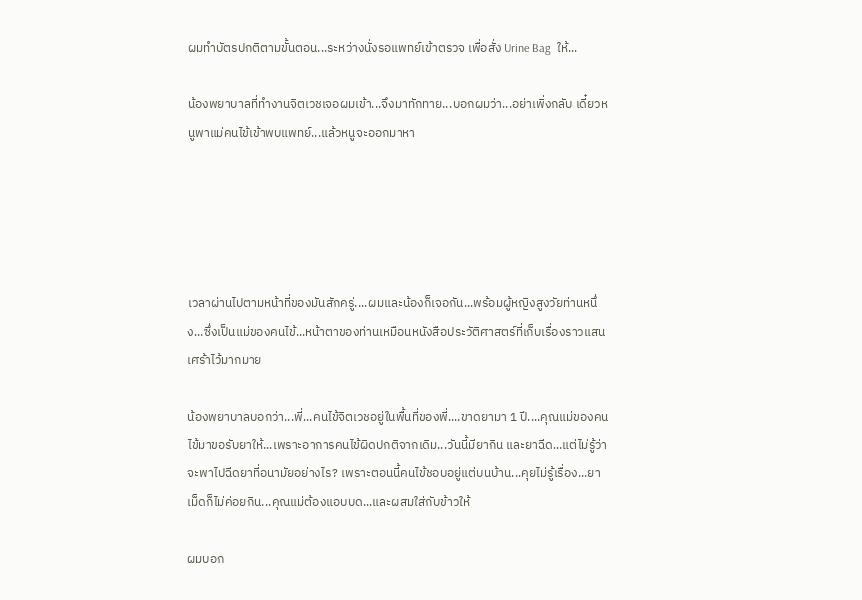ผมทำบัตรปกติตามขั้นตอน...ระหว่างนั่งรอแพทย์เข้าตรวจ เพื่อสั่ง Urine Bag  ให้...

น้องพยาบาลที่ทำงานจิตเวชเจอผมเข้า...จึงมาทักทาย...บอกผมว่า...อย่าเพิ่งกลับ เดี๋ยวหนูพาแม่คนไข้เข้าพบแพทย์...แล้วหนูจะออกมาหา





เวลาผ่านไปตามหน้าที่ของมันสักครู่....ผมและน้องก็เจอกัน...พร้อมผู้หญิงสูงวัยท่านหนึ่ง...ซึ่งเป็นแม่ของคนไข้...หน้าตาของท่านเหมือนหนังสือประวัติศาสตร์ที่เก็บเรื่องราวแสนเศร้าไว้มากมาย

น้องพยาบาลบอกว่า...พี่...คนไข้จิตเวชอยู่ในพื้นที่ของพี่....ขาดยามา 1 ปี....คุณแม่ของคนไข้มาขอรับยาให้...เพราะอาการคนไข้ผิดปกติจากเดิม...วันนี้มียากิน และยาฉีด...แต่ไม่รู้ว่าจะพาไปฉีดยาที่อนามัยอย่างไร? เพราะตอนนี้คนไข้ชอบอยู่แต่บนบ้าน...คุยไม่รู้เรื่อง...ยาเม็ดก็ไม่ค่อยกิน...คุณแม่ต้องแอบบด...และผสมใส่กับข้าวให้

ผมบอก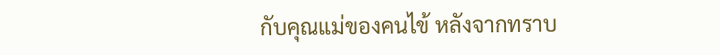กับคุณแม่ของคนไข้ หลังจากทราบ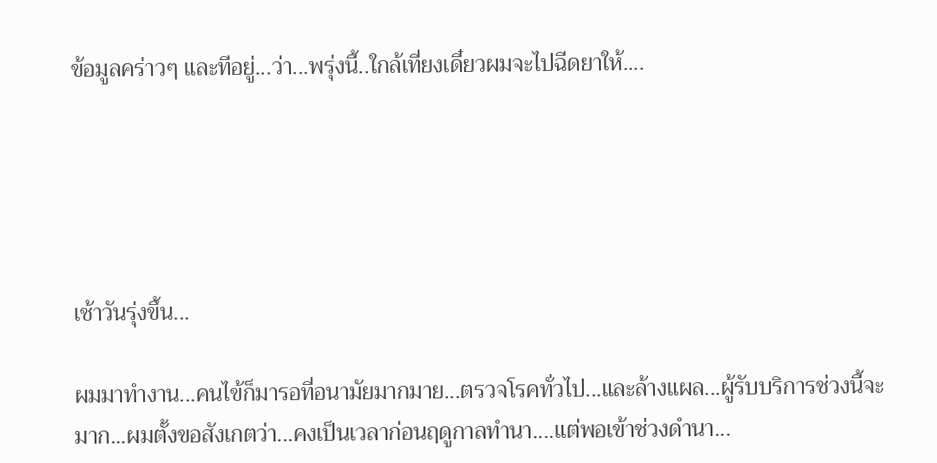ข้อมูลคร่าวๆ และทีอยู่...ว่า...พรุ่งนี้..ใกล้เที่ยงเดี๋ยวผมจะไปฉีดยาให้....





เช้าวันรุ่งขึ้น...

ผมมาทำงาน...คนไข้ก็มารอที่อนามัยมากมาย...ตรวจโรคทั่วไป...และล้างแผล...ผู้รับบริการช่วงนี้จะมาก...ผมตั้งขอสังเกตว่า...คงเป็นเวลาก่อนฤดูกาลทำนา....แต่พอเข้าช่วงดำนา...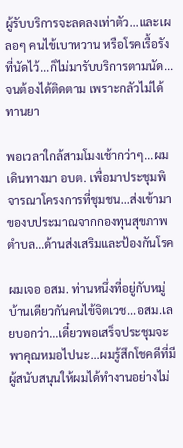ผู้รับบริการจะลดลงเท่าตัว...และเผลอๆ คนไข้เบาหวาน หรือโรคเรื้อรังที่นัดไว้...ก็ไม่มารับบริการตามนัด...จนต้องได้ติดตาม เพราะกลัวไม่ได้ทานยา

พอเวลาใกล้สามโมงเช้ากว่าๆ...ผมเดินทางมา อบต. เพื่อมาประชุมพิจารณาโครงการที่ชุมชน...ส่งเข้ามาของบประมาณจากกองทุนสุขภาพตำบล...ด้านส่งเสริมและป้องกันโรค

ผมเจอ อสม. ท่านหนึ่งที่อยู่กับหมู่บ้านเดียวกันคนไข้จิตเวช...อสม.เลยบอกว่า...เดี๋ยวพอเสร็จประชุมจะพาคุณหมอไปนะ...ผมรู้สึกโชคดีที่มีผู้สนับสนุนให้ผมได้ทำงานอย่างไม่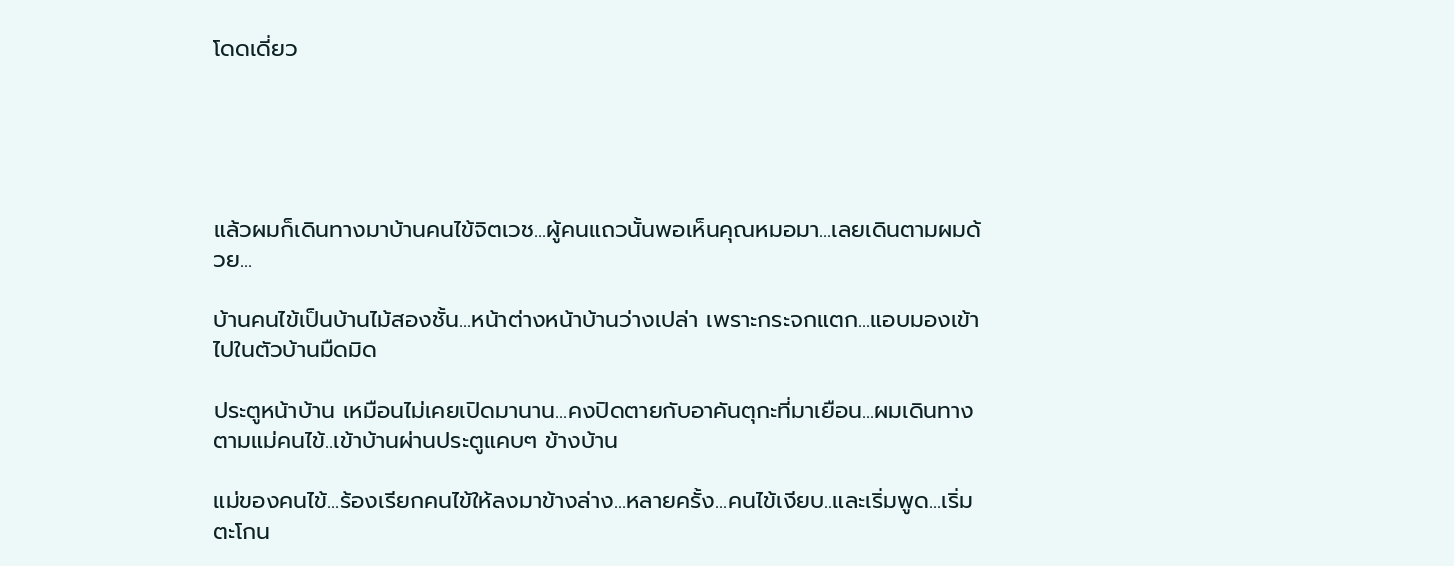โดดเดี่ยว





แล้วผมก็เดินทางมาบ้านคนไข้จิตเวช...ผู้คนแถวนั้นพอเห็นคุณหมอมา...เลยเดินตามผมด้วย...

บ้านคนไข้เป็นบ้านไม้สองชั้น...หน้าต่างหน้าบ้านว่างเปล่า เพราะกระจกแตก...แอบมองเข้าไปในตัวบ้านมืดมิด

ประตูหน้าบ้าน เหมือนไม่เคยเปิดมานาน...คงปิดตายกับอาคันตุกะที่มาเยือน...ผมเดินทางตามแม่คนไข้..เข้าบ้านผ่านประตูแคบๆ ข้างบ้าน

แม่ของคนไข้...ร้องเรียกคนไข้ให้ลงมาข้างล่าง...หลายครั้ง...คนไข้เงียบ..และเริ่มพูด...เริ่มตะโกน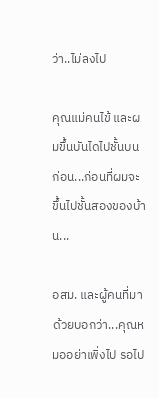ว่า..ไม่ลงไป

คุณแม่คนไข้ และผมขึ้นบันไดไปชั้นบนก่อน...ก่อนที่ผมจะขึ้นไปชั้นสองของบ้าน...

อสม. และผู้คนที่มาด้วยบอกว่า...คุณหมออย่าเพิ่งไป รอไป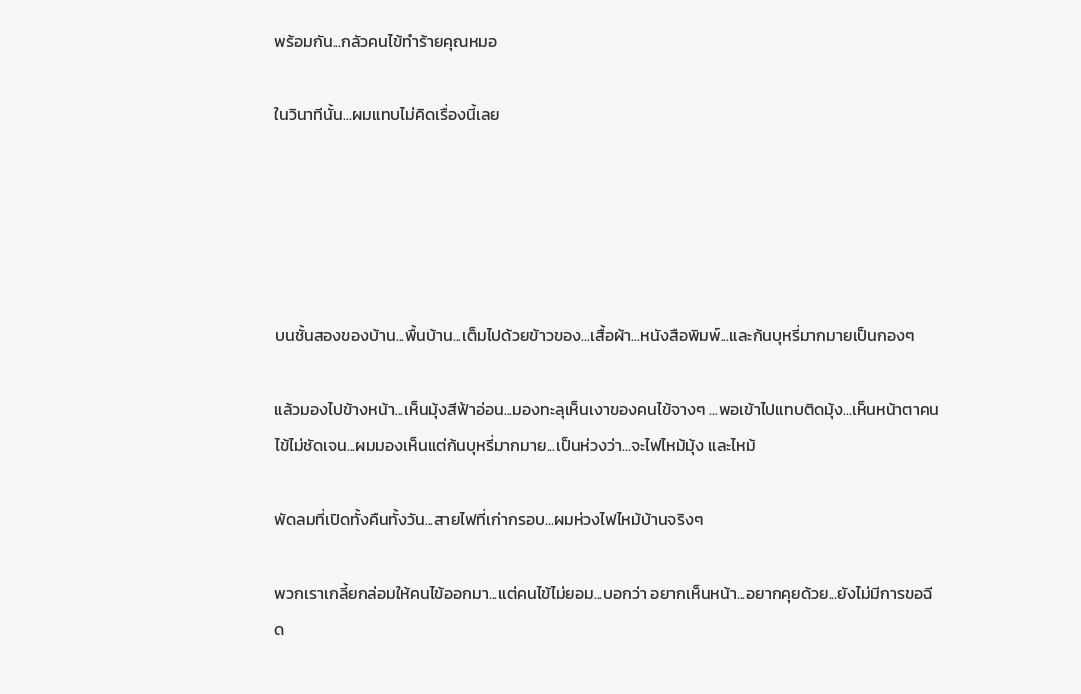พร้อมกัน...กลัวคนไข้ทำร้ายคุณหมอ

ในวินาทีนั้น...ผมแทบไม่คิดเรื่องนี้เลย





บนชั้นสองของบ้าน...พื้นบ้าน...เต็มไปด้วยข้าวของ...เสื้อผ้า...หนังสือพิมพ์...และก้นบุหรี่มากมายเป็นกองๆ

แล้วมองไปข้างหน้า...เห็นมุ้งสีฟ้าอ่อน...มองทะลุเห็นเงาของคนไข้จางๆ ...พอเข้าไปแทบติดมุ้ง...เห็นหน้าตาคนไข้ไม่ชัดเจน...ผมมองเห็นแต่ก้นบุหรี่มากมาย...เป็นห่วงว่า...จะไฟไหม้มุ้ง และไหม้

พัดลมที่เปิดทั้งคืนทั้งวัน...สายไฟที่เก่ากรอบ...ผมห่วงไฟไหม้บ้านจริงๆ

พวกเราเกลี้ยกล่อมให้คนไข้ออกมา...แต่คนไข้ไม่ยอม...บอกว่า อยากเห็นหน้า...อยากคุยด้วย...ยังไม่มีการขอฉีด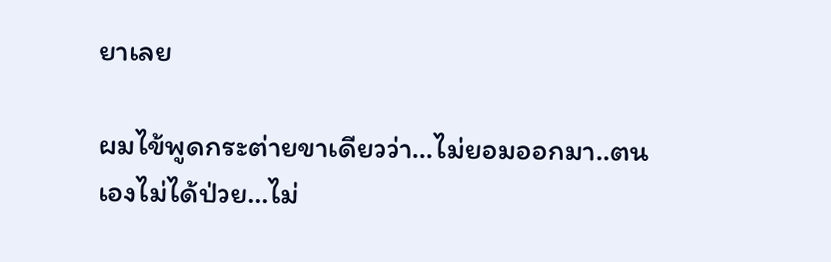ยาเลย

ผมไข้พูดกระต่ายขาเดียวว่า...ไม่ยอมออกมา..ตนเองไม่ได้ป่วย...ไม่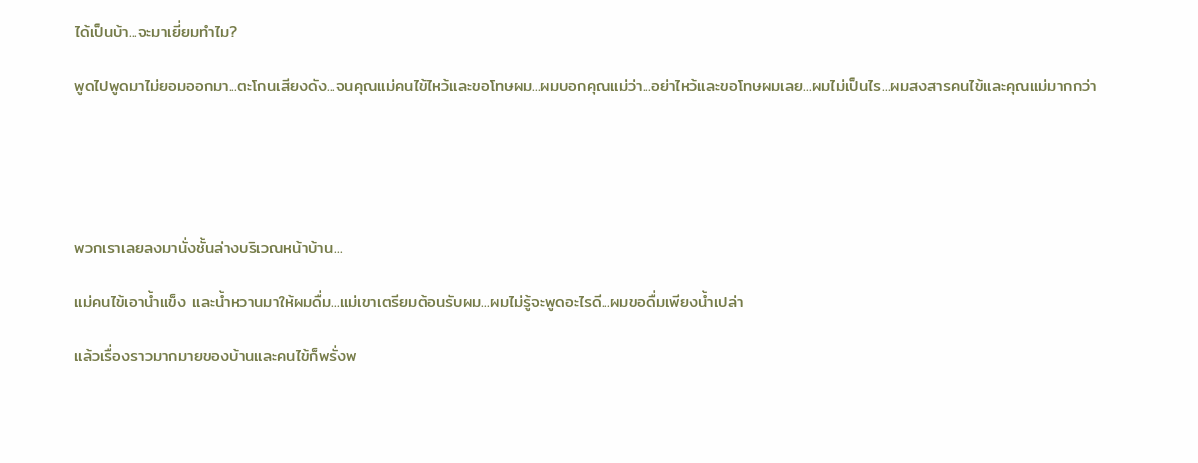ได้เป็นบ้า...จะมาเยี่ยมทำไม?

พูดไปพูดมาไม่ยอมออกมา...ตะโกนเสียงดัง...จนคุณแม่คนไข้ไหว้และขอโทษผม...ผมบอกคุณแม่ว่า...อย่าไหว้และขอโทษผมเลย...ผมไม่เป็นไร...ผมสงสารคนไข้และคุณแม่มากกว่า





พวกเราเลยลงมานั่งชั้นล่างบริเวณหน้าบ้าน...

แม่คนไข้เอาน้ำแข็ง และน้ำหวานมาให้ผมดื่ม...แม่เขาเตรียมต้อนรับผม...ผมไม่รู้จะพูดอะไรดี...ผมขอดื่มเพียงน้ำเปล่า

แล้วเรื่องราวมากมายของบ้านและคนไข้ก็พรั่งพ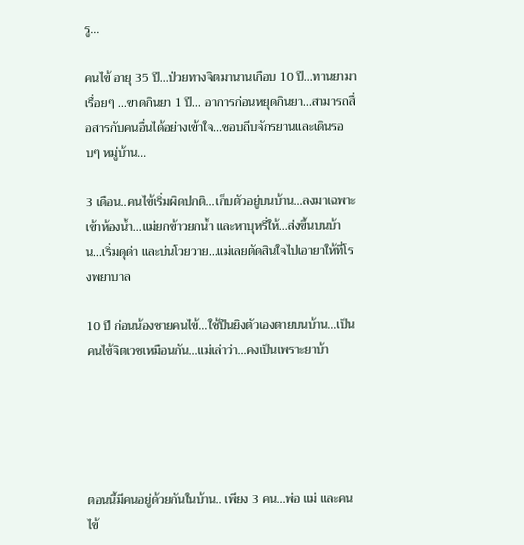รู…

คนไข้ อายุ 35 ปี...ป่วยทางจิตมานานเกือบ 10 ปี...ทานยามาเรื่อยๆ ...ขาดกินยา 1 ปี... อาการก่อนหยุดกินยา...สามารถสื่อสารกับคนอื่นได้อย่างเข้าใจ...ชอบถีบจักรยานและเดินรอบๆ หมู่บ้าน...

3 เดือน..คนไข้เริ่มผิดปกติ...เก็บตัวอยู่บนบ้าน...ลงมาเฉพาะเข้าห้องน้ำ...แม่ยกข้าวยกน้ำ และหาบุหรี่ให้...ส่งขึ้นบนบ้าน...เริ่มดุด่า และบ่นโวยวาย…แม่เลยตัดสินใจไปเอายาให้ที่โรงพยาบาล

10 ปี ก่อนน้องชายคนไข้...ใช้ปืนยิงตัวเองตายบนบ้าน...เป็นคนไข้จิตเวชเหมือนกัน...แม่เล่าว่า...คงเป็นเพราะยาบ้า





ตอนนี้มีคนอยู่ด้วยกันในบ้าน.. เพียง 3 คน...พ่อ แม่ และคนไข้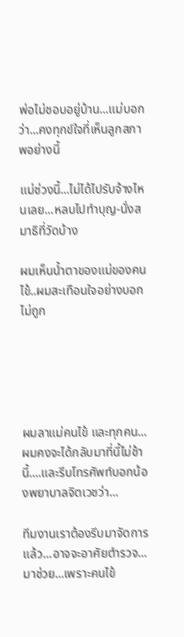พ่อไม่ชอบอยู่บ้าน...แม่บอกว่า...คงทุกข์ใจที่เห็นลูกสภาพอย่างนี้

แม่ช่วงนี้...ไม่ได้ไปรับจ้างไหนเลย...หลบไปทำบุญ-นั่งสมาธิที่วัดบ้าง

ผมเห็นน้ำตาของแม่ของคนไข้..ผมสะเทือนใจอย่างบอกไม่ถูก





ผมลาแม่คนไข้ และทุกคน...ผมคงจะได้กลับมาที่นี้ไม่ช้านี้....และรีบโทรศัพท์บอกน้องพยาบาลจิตเวชว่า...

ทีมงานเราต้องรีบมาจัดการแล้ว...อาจจะอาศัยตำรวจ...มาช่วย...เพราะคนไข้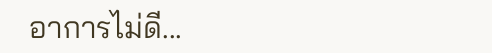อาการไม่ดี...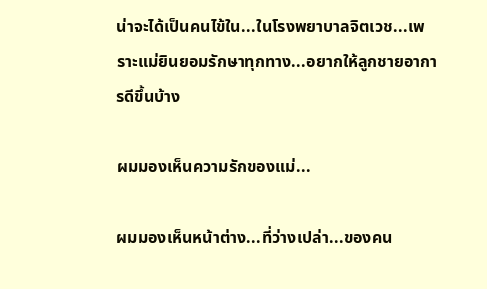น่าจะได้เป็นคนไข้ใน...ในโรงพยาบาลจิตเวช...เพราะแม่ยินยอมรักษาทุกทาง...อยากให้ลูกชายอาการดีขึ้นบ้าง

ผมมองเห็นความรักของแม่...

ผมมองเห็นหน้าต่าง...ที่ว่างเปล่า...ของคน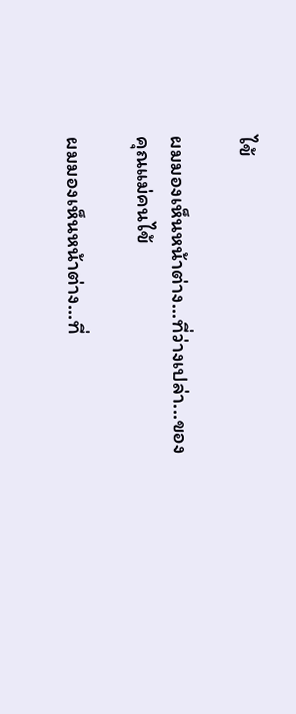ไข้

ผมมองเห็นหน้าต่าง...ที่ว่างเปล่า...ของคุณแม่คนไข้

ผมมองเห็นหน้าต่าง...ที่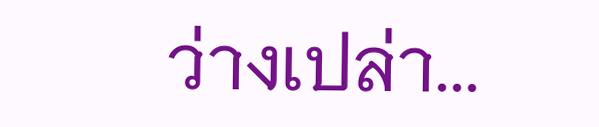ว่างเปล่า...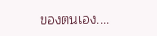ของตนเอง....